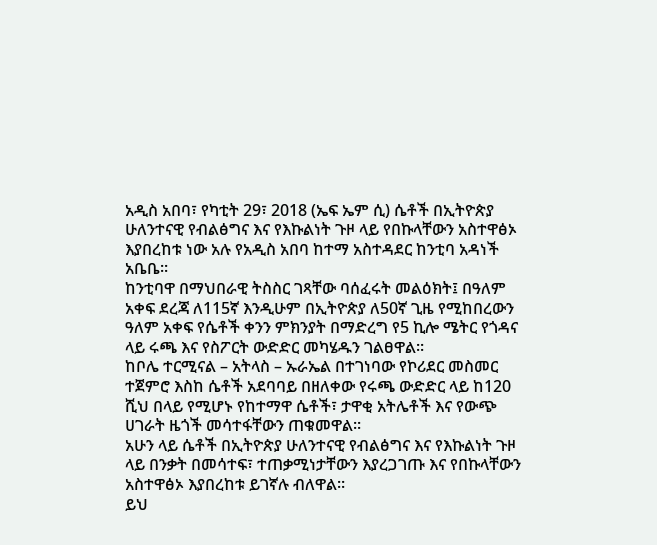አዲስ አበባ፣ የካቲት 29፣ 2018 (ኤፍ ኤም ሲ) ሴቶች በኢትዮጵያ ሁለንተናዊ የብልፅግና እና የእኩልነት ጉዞ ላይ የበኩላቸውን አስተዋፅኦ እያበረከቱ ነው አሉ የአዲስ አበባ ከተማ አስተዳደር ከንቲባ አዳነች አቤቤ፡፡
ከንቲባዋ በማህበራዊ ትስስር ገጻቸው ባሰፈሩት መልዕክት፤ በዓለም አቀፍ ደረጃ ለ115ኛ እንዲሁም በኢትዮጵያ ለ50ኛ ጊዜ የሚከበረውን ዓለም አቀፍ የሴቶች ቀንን ምክንያት በማድረግ የ5 ኪሎ ሜትር የጎዳና ላይ ሩጫ እና የስፖርት ውድድር መካሄዱን ገልፀዋል፡፡
ከቦሌ ተርሚናል – አትላስ – ኡራኤል በተገነባው የኮሪደር መስመር ተጀምሮ እስከ ሴቶች አደባባይ በዘለቀው የሩጫ ውድድር ላይ ከ120 ሺህ በላይ የሚሆኑ የከተማዋ ሴቶች፣ ታዋቂ አትሌቶች እና የውጭ ሀገራት ዜጎች መሳተፋቸውን ጠቁመዋል፡፡
አሁን ላይ ሴቶች በኢትዮጵያ ሁለንተናዊ የብልፅግና እና የእኩልነት ጉዞ ላይ በንቃት በመሳተፍ፣ ተጠቃሚነታቸውን እያረጋገጡ እና የበኩላቸውን አስተዋፅኦ እያበረከቱ ይገኛሉ ብለዋል።
ይህ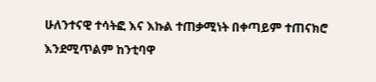ሁለንተናዊ ተሳትፎ እና እኩል ተጠቃሚነት በቀጣይም ተጠናክሮ እንደሚጥልም ከንቲባዋ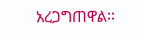አረጋግጠዋል፡፡